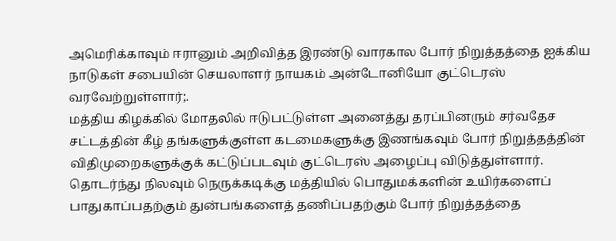அமெரிக்காவும் ஈரானும் அறிவித்த இரண்டு வாரகால போர் நிறுத்தத்தை ஐக்கிய நாடுகள் சபையின் செயலாளர் நாயகம் அன்டோனியோ குட்டெரஸ் வரவேற்றுள்ளார்;.
மத்திய கிழக்கில் மோதலில் ஈடுபட்டுள்ள அனைத்து தரப்பினரும் சர்வதேச சட்டத்தின் கீழ் தங்களுக்குள்ள கடமைகளுக்கு இணங்கவும் போர் நிறுத்தத்தின் விதிமுறைகளுக்குக் கட்டுப்படவும் குட்டெரஸ் அழைப்பு விடுத்துள்ளார்.
தொடர்ந்து நிலவும் நெருக்கடிக்கு மத்தியில் பொதுமக்களின் உயிர்களைப் பாதுகாப்பதற்கும் துன்பங்களைத் தணிப்பதற்கும் போர் நிறுத்தத்தை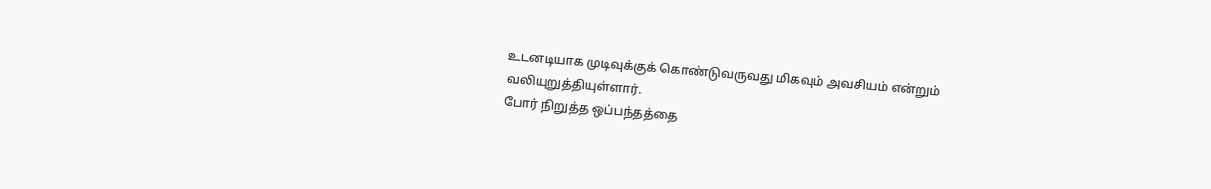உடனடியாக முடிவுக்குக் கொண்டுவருவது மிகவும் அவசியம் என்றும் வலியுறுத்தியுள்ளார்.
போர் நிறுத்த ஒப்பந்தத்தை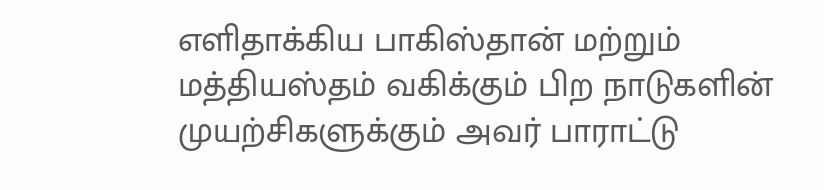எளிதாக்கிய பாகிஸ்தான் மற்றும் மத்தியஸ்தம் வகிக்கும் பிற நாடுகளின் முயற்சிகளுக்கும் அவர் பாராட்டு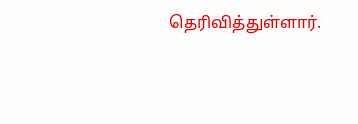தெரிவித்துள்ளார்.